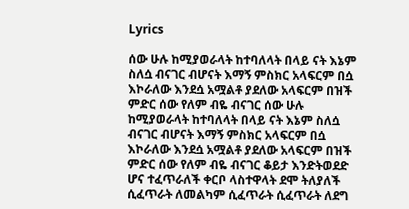Lyrics

ሰው ሁሉ ከሚያወራላት ከተባለላት በላይ ናት እኔም ስለሷ ብናገር ብሆናት እማኝ ምስክር አላፍርም በሷ እኮራለው እንደሷ አሟልቶ ያደለው አላፍርም በዝች ምድር ሰው የለም ብዬ ብናገር ሰው ሁሉ ከሚያወራላት ከተባለላት በላይ ናት እኔም ስለሷ ብናገር ብሆናት እማኝ ምስክር አላፍርም በሷ እኮራለው እንደሷ አሟልቶ ያደለው አላፍርም በዝች ምድር ሰው የለም ብዬ ብናገር ቆይታ እንድትወደድ ሆና ተፈጥራለች ቀርቦ ላስተዋላት ደሞ ትለያለች ሲፈጥራት ለመልካም ሲፈጥራት ሲፈጥራት ለደግ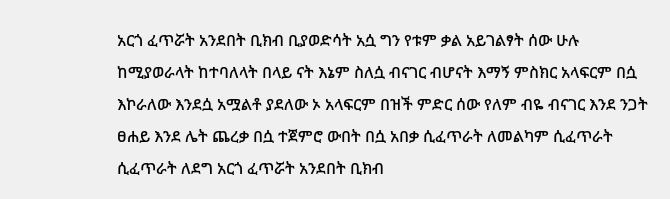አርጎ ፈጥሯት አንደበት ቢክብ ቢያወድሳት አሷ ግን የቱም ቃል አይገልፃት ሰው ሁሉ ከሚያወራላት ከተባለላት በላይ ናት እኔም ስለሷ ብናገር ብሆናት እማኝ ምስክር አላፍርም በሷ እኮራለው እንደሷ አሟልቶ ያደለው ኦ አላፍርም በዝች ምድር ሰው የለም ብዬ ብናገር እንደ ንጋት ፀሐይ እንደ ሌት ጨረቃ በሷ ተጀምሮ ውበት በሷ አበቃ ሲፈጥራት ለመልካም ሲፈጥራት ሲፈጥራት ለደግ አርጎ ፈጥሯት አንደበት ቢክብ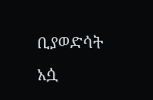ቢያወድሳት አሷ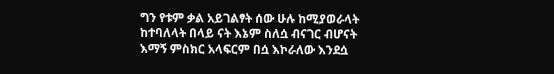ግን የቱም ቃል አይገልፃት ሰው ሁሉ ከሚያወራላት ከተባለላት በላይ ናት እኔም ስለሷ ብናገር ብሆናት እማኝ ምስክር አላፍርም በሷ እኮራለው እንደሷ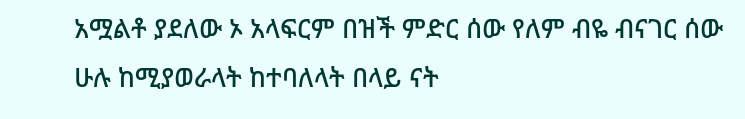አሟልቶ ያደለው ኦ አላፍርም በዝች ምድር ሰው የለም ብዬ ብናገር ሰው ሁሉ ከሚያወራላት ከተባለላት በላይ ናት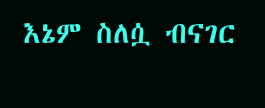እኔም ስለሷ ብናገር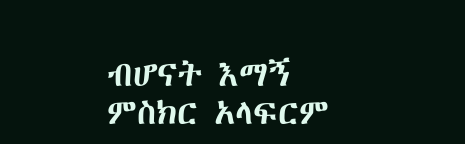ብሆናት እማኝ ምስክር አላፍርም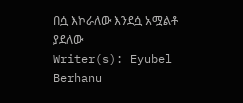በሷ እኮራለው እንደሷ አሟልቶ ያደለው
Writer(s): Eyubel Berhanu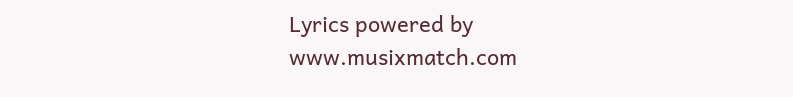Lyrics powered by www.musixmatch.com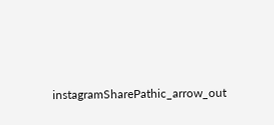instagramSharePathic_arrow_out